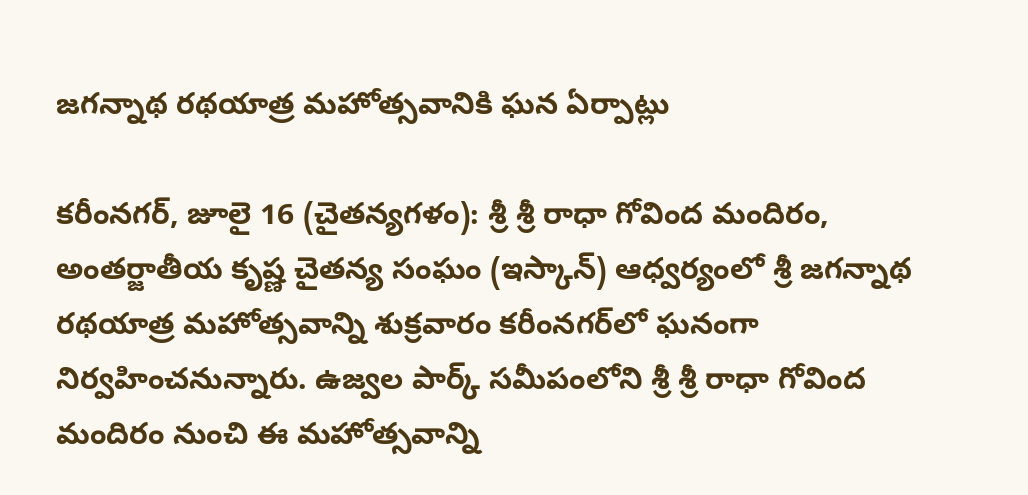జగన్నాథ రథయాత్ర మహోత్సవానికి ఘన ఏర్పాట్లు

కరీంనగర్, జూలై 16 (చైతన్యగళం): శ్రీ శ్రీ రాధా గోవింద మందిరం, అంతర్జాతీయ కృష్ణ చైతన్య సంఘం (ఇస్కాన్) ఆధ్వర్యంలో శ్రీ జగన్నాథ రథయాత్ర మహోత్సవాన్ని శుక్రవారం కరీంనగర్‌లో ఘనంగా నిర్వహించనున్నారు. ఉజ్వల పార్క్ సమీపంలోని శ్రీ శ్రీ రాధా గోవింద మందిరం నుంచి ఈ మహోత్సవాన్ని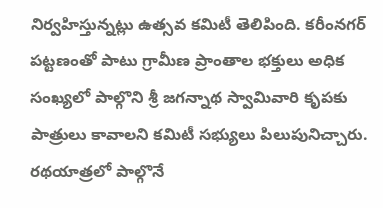నిర్వహిస్తున్నట్లు ఉత్సవ కమిటీ తెలిపింది. కరీంనగర్ పట్టణంతో పాటు గ్రామీణ ప్రాంతాల భక్తులు అధిక సంఖ్యలో పాల్గొని శ్రీ జగన్నాథ స్వామివారి కృపకు పాత్రులు కావాలని కమిటీ సభ్యులు పిలుపునిచ్చారు. రథయాత్రలో పాల్గొనే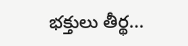భక్తులు తీర్థ...